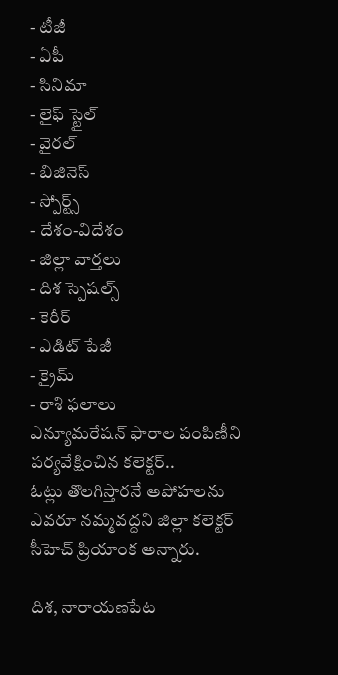- టీజీ
- ఏపీ
- సినిమా
- లైఫ్ స్టైల్
- వైరల్
- బిజినెస్
- స్పోర్ట్స్
- దేశం-విదేశం
- జిల్లా వార్తలు
- దిశ స్పెషల్స్
- కెరీర్
- ఎడిట్ పేజీ
- క్రైమ్
- రాశి ఫలాలు
ఎన్యూమరేషన్ ఫారాల పంపిణీని పర్యవేక్షించిన కలెక్టర్..
ఓట్లు తొలగిస్తారనే అపోహలను ఎవరూ నమ్మవద్దని జిల్లా కలెక్టర్ సీహెచ్ ప్రియాంక అన్నారు.

దిశ, నారాయణపేట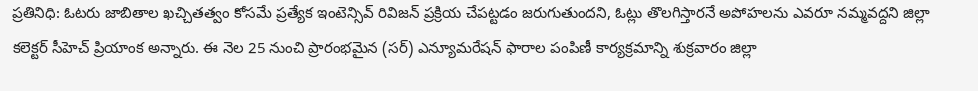ప్రతినిధి: ఓటరు జాబితాల ఖచ్చితత్వం కోసమే ప్రత్యేక ఇంటెన్సివ్ రివిజన్ ప్రక్రియ చేపట్టడం జరుగుతుందని, ఓట్లు తొలగిస్తారనే అపోహలను ఎవరూ నమ్మవద్దని జిల్లా కలెక్టర్ సీహెచ్ ప్రియాంక అన్నారు. ఈ నెల 25 నుంచి ప్రారంభమైన (సర్) ఎన్యూమరేషన్ ఫారాల పంపిణీ కార్యక్రమాన్ని శుక్రవారం జిల్లా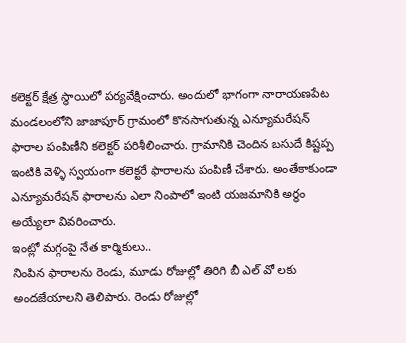కలెక్టర్ క్షేత్ర స్థాయిలో పర్యవేక్షించారు. అందులో భాగంగా నారాయణపేట మండలంలోని జాజాపూర్ గ్రామంలో కొనసాగుతున్న ఎన్యూమరేషన్ ఫారాల పంపిణీని కలెక్టర్ పరిశీలించారు. గ్రామానికి చెందిన బసుదే కిష్టప్ప ఇంటికి వెళ్ళి స్వయంగా కలెక్టరే ఫారాలను పంపిణీ చేశారు. అంతేకాకుండా ఎన్యూమరేషన్ ఫారాలను ఎలా నింపాలో ఇంటి యజమానికి అర్థం అయ్యేలా వివరించారు.
ఇంట్లో మగ్గంపై నేత కార్మికులు..
నింపిన ఫారాలను రెండు, మూడు రోజుల్లో తిరిగి బీ ఎల్ వో లకు అందజేయాలని తెలిపారు. రెండు రోజుల్లో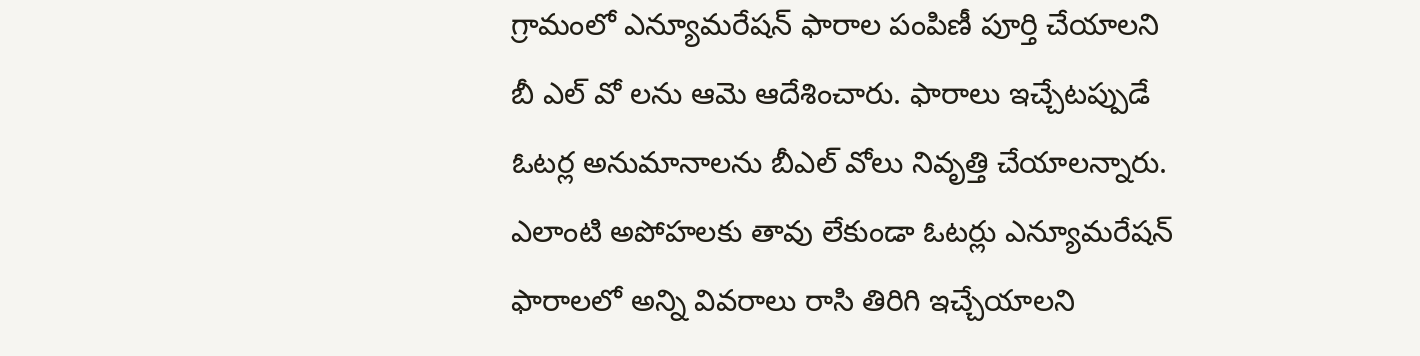గ్రామంలో ఎన్యూమరేషన్ ఫారాల పంపిణీ పూర్తి చేయాలని బీ ఎల్ వో లను ఆమె ఆదేశించారు. ఫారాలు ఇచ్చేటప్పుడే ఓటర్ల అనుమానాలను బీఎల్ వోలు నివృత్తి చేయాలన్నారు. ఎలాంటి అపోహలకు తావు లేకుండా ఓటర్లు ఎన్యూమరేషన్ ఫారాలలో అన్ని వివరాలు రాసి తిరిగి ఇచ్చేయాలని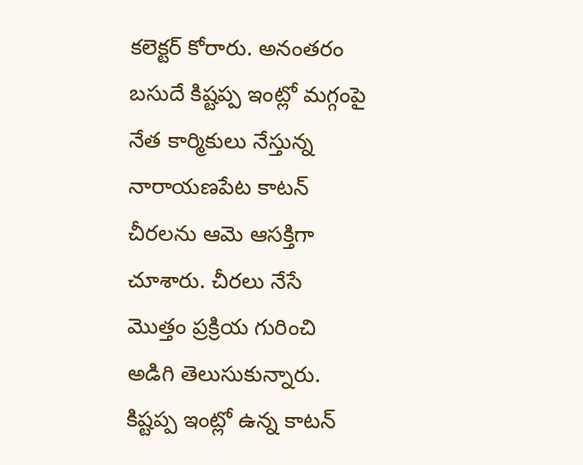కలెక్టర్ కోరారు. అనంతరం బసుదే కిష్టప్ప ఇంట్లో మగ్గంపై నేత కార్మికులు నేస్తున్న నారాయణపేట కాటన్ చీరలను ఆమె ఆసక్తిగా చూశారు. చీరలు నేసే మొత్తం ప్రక్రియ గురించి అడిగి తెలుసుకున్నారు. కిష్టప్ప ఇంట్లో ఉన్న కాటన్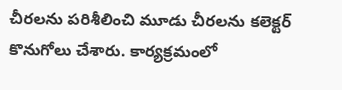చీరలను పరిశీలించి మూడు చీరలను కలెక్టర్ కొనుగోలు చేశారు. కార్యక్రమంలో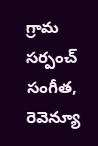గ్రామ సర్పంచ్ సంగీత, రెవెన్యూ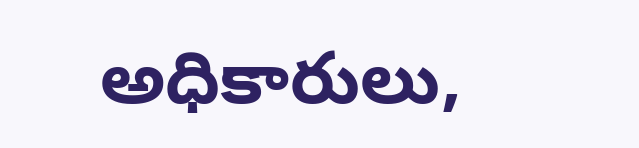అధికారులు,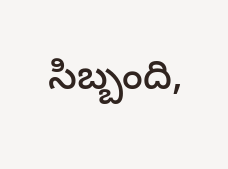సిబ్బంది,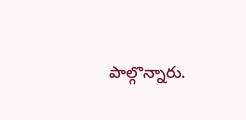పాల్గొన్నారు.